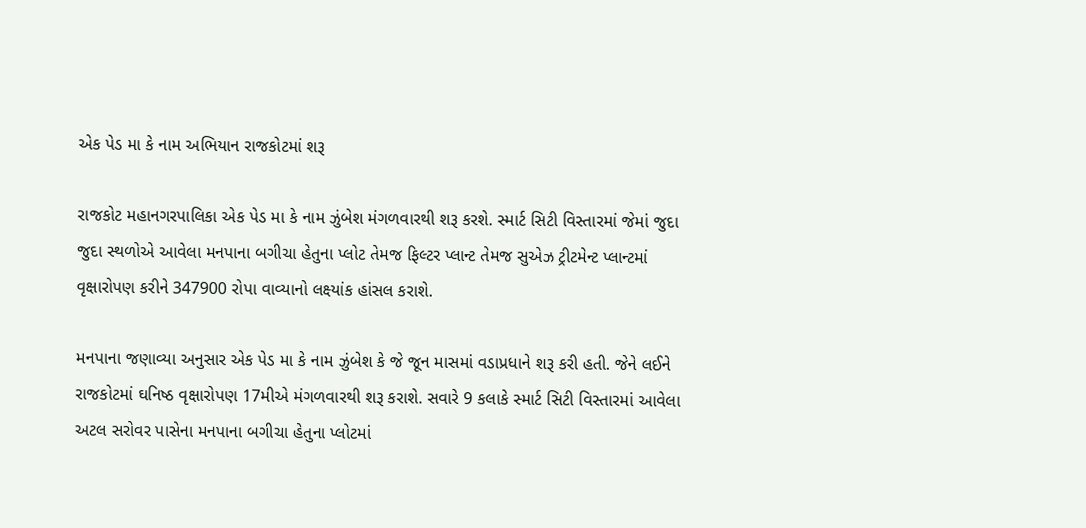એક પેડ મા કે નામ અભિયાન રાજકોટમાં શરૂ

રાજકોટ મહાનગરપાલિકા એક પેડ મા કે નામ ઝુંબેશ મંગળવારથી શરૂ કરશે. સ્માર્ટ સિટી વિસ્તારમાં જેમાં જુદા જુદા સ્થળોએ આવેલા મનપાના બગીચા હેતુના પ્લોટ તેમજ ફિલ્ટર પ્લાન્ટ તેમજ સુએઝ ટ્રીટમેન્ટ પ્લાન્ટમાં વૃક્ષારોપણ કરીને 347900 રોપા વાવ્યાનો લક્ષ્યાંક હાંસલ કરાશે.

મનપાના જણાવ્યા અનુસાર એક પેડ મા કે નામ ઝુંબેશ કે જે જૂન માસમાં વડાપ્રધાને શરૂ કરી હતી. જેને લઈને રાજકોટમાં ઘનિષ્ઠ વૃક્ષારોપણ 17મીએ મંગળવારથી શરૂ કરાશે. સવારે 9 કલાકે સ્માર્ટ સિટી વિસ્તારમાં આવેલા અટલ સરોવર પાસેના મનપાના બગીચા હેતુના પ્લોટમાં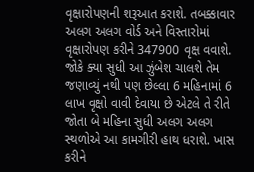વૃક્ષારોપણની શરૂઆત કરાશે. તબક્કાવાર અલગ અલગ વોર્ડ અને વિસ્તારોમાં વૃક્ષારોપણ કરીને 347900 વૃક્ષ વવાશે. જોકે ક્યા સુધી આ ઝુંબેશ ચાલશે તેમ જણાવ્યું નથી પણ છેલ્લા 6 મહિનામાં 6 લાખ વૃક્ષો વાવી દેવાયા છે એટલે તે રીતે જોતા બે મહિના સુધી અલગ અલગ સ્થળોએ આ કામગીરી હાથ ધરાશે. ખાસ કરીને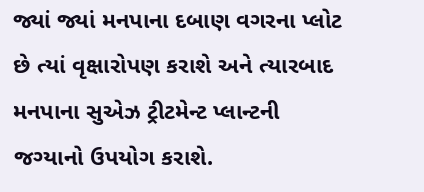જ્યાં જ્યાં મનપાના દબાણ વગરના પ્લોટ છે ત્યાં વૃક્ષારોપણ કરાશે અને ત્યારબાદ મનપાના સુએઝ ટ્રીટમેન્ટ પ્લાન્ટની જગ્યાનો ઉપયોગ કરાશે.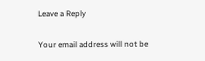Leave a Reply

Your email address will not be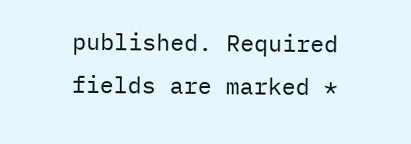published. Required fields are marked *